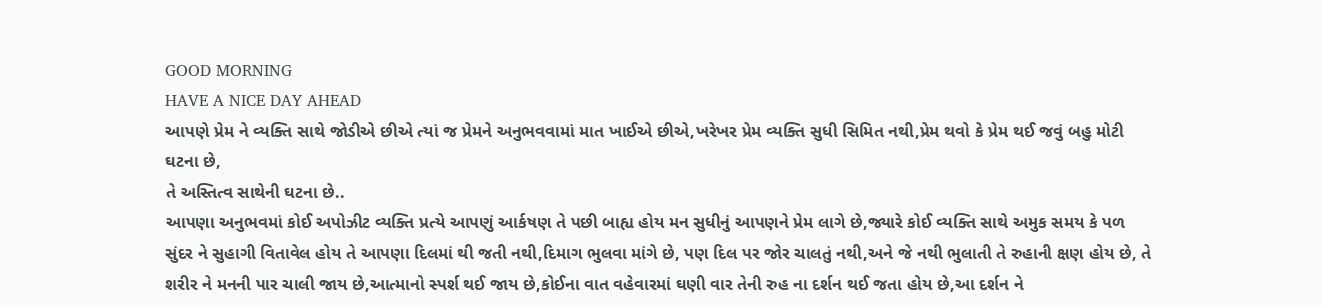GOOD MORNING
HAVE A NICE DAY AHEAD
આપણે પ્રેમ ને વ્યક્તિ સાથે જોડીએ છીએ ત્યાં જ પ્રેમને અનુભવવામાં માત ખાઈએ છીએ,ખરેખર પ્રેમ વ્યક્તિ સુધી સિમિત નથી,પ્રેમ થવો કે પ્રેમ થઈ જવું બહુ મોટી ઘટના છે,
તે અસ્તિત્વ સાથેની ઘટના છે..
આપણા અનુભવમાં કોઈ અપોઝીટ વ્યક્તિ પ્રત્યે આપણું આર્કષણ તે પછી બાહ્ય હોય મન સુધીનું આપણને પ્રેમ લાગે છે,જ્યારે કોઈ વ્યક્તિ સાથે અમુક સમય કે પળ સુંદર ને સુહાગી વિતાવેલ હોય તે આપણા દિલમાં થી જતી નથી,દિમાગ ભુલવા માંગે છે, પણ દિલ પર જોર ચાલતું નથી,અને જે નથી ભુલાતી તે રુહાની ક્ષણ હોય છે, તે શરીર ને મનની પાર ચાલી જાય છે,આત્માનો સ્પર્શ થઈ જાય છે,કોઈના વાત વહેવારમાં ઘણી વાર તેની રુહ ના દર્શન થઈ જતા હોય છે,આ દર્શન ને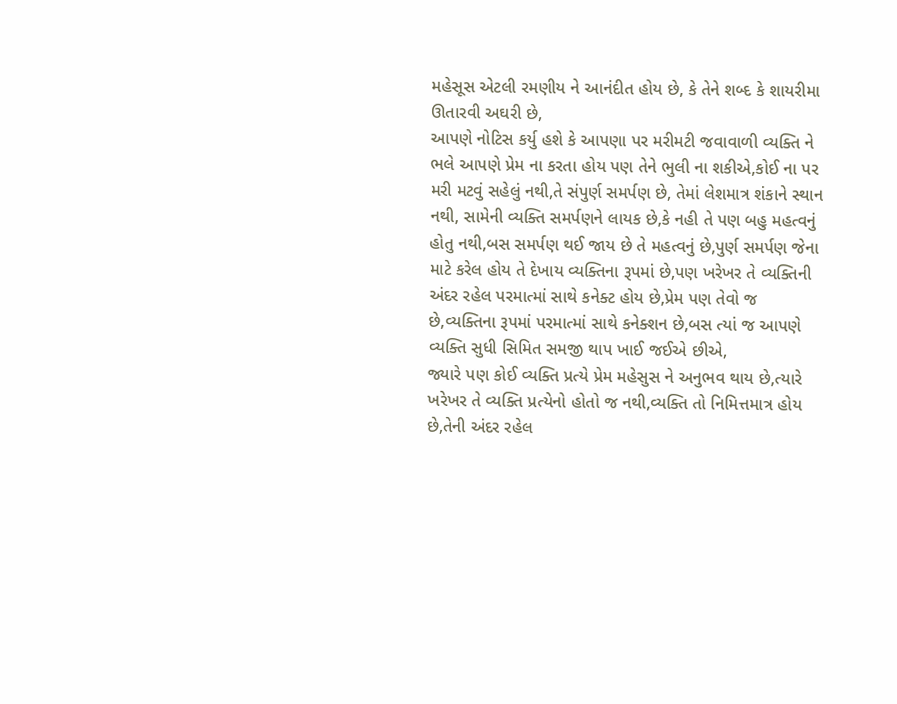મહેસૂસ એટલી રમણીય ને આનંદીત હોય છે, કે તેને શબ્દ કે શાયરીમા ઊતારવી અઘરી છે,
આપણે નોટિસ કર્યુ હશે કે આપણા પર મરીમટી જવાવાળી વ્યક્તિ ને ભલે આપણે પ્રેમ ના કરતા હોય પણ તેને ભુલી ના શકીએ,કોઈ ના પર મરી મટવું સહેલું નથી,તે સંપુર્ણ સમર્પણ છે, તેમાં લેશમાત્ર શંકાને સ્થાન નથી, સામેની વ્યક્તિ સમર્પણને લાયક છે,કે નહી તે પણ બહુ મહત્વનું હોતુ નથી,બસ સમર્પણ થઈ જાય છે તે મહત્વનું છે,પુર્ણ સમર્પણ જેના માટે કરેલ હોય તે દેખાય વ્યક્તિના રૂપમાં છે,પણ ખરેખર તે વ્યક્તિની અંદર રહેલ પરમાત્માં સાથે કનેક્ટ હોય છે,પ્રેમ પણ તેવો જ છે,વ્યક્તિના રૂપમાં પરમાત્માં સાથે કનેક્શન છે,બસ ત્યાં જ આપણે વ્યક્તિ સુધી સિમિત સમજી થાપ ખાઈ જઈએ છીએ,
જ્યારે પણ કોઈ વ્યક્તિ પ્રત્યે પ્રેમ મહેસુસ ને અનુભવ થાય છે,ત્યારે ખરેખર તે વ્યક્તિ પ્રત્યેનો હોતો જ નથી,વ્યક્તિ તો નિમિત્તમાત્ર હોય છે,તેની અંદર રહેલ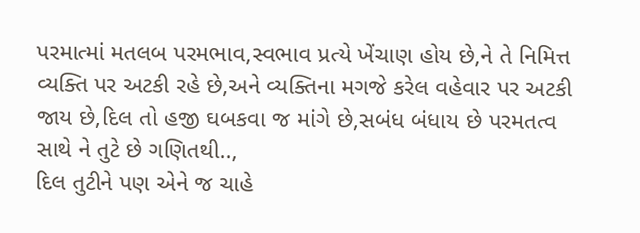પરમાત્માં મતલબ પરમભાવ,સ્વભાવ પ્રત્યે ખેંચાણ હોય છે,ને તે નિમિત્ત વ્યક્તિ પર અટકી રહે છે,અને વ્યક્તિના મગજે કરેલ વહેવાર પર અટકી જાય છે,દિલ તો હજી ઘબકવા જ માંગે છે,સબંધ બંધાય છે પરમતત્વ સાથે ને તુટે છે ગણિતથી..,
દિલ તુટીને પણ એને જ ચાહે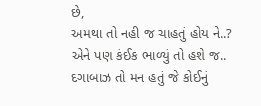છે,
અમથા તો નહી જ ચાહતું હોય ને..?
એને પણ કંઈક ભાળ્યું તો હશે જ..
દગાબાઝ તો મન હતું જે કોઈનું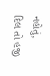નહોતું,
દિલ તો હજી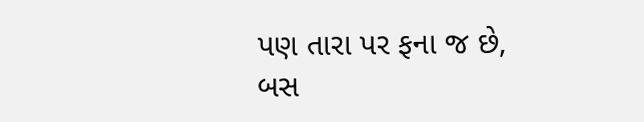પણ તારા પર ફના જ છે,
બસ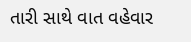તારી સાથે વાત વહેવાર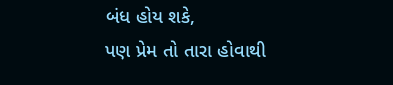બંધ હોય શકે,
પણ પ્રેમ તો તારા હોવાથી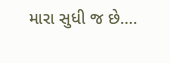મારા સુધી જ છે….